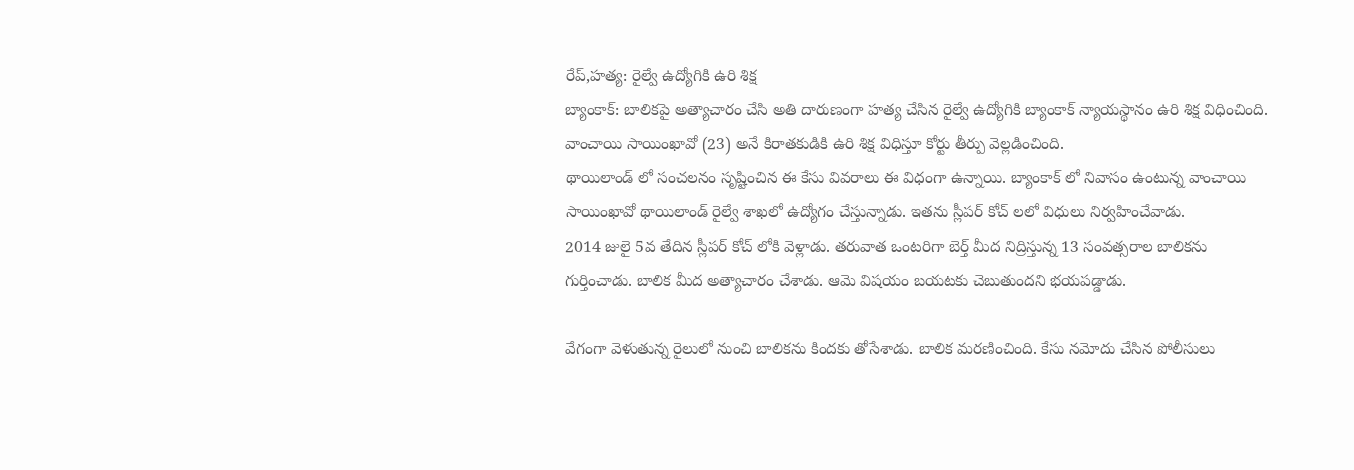రేప్,హత్య: రైల్వే ఉద్యోగికి ఉరి శిక్ష
బ్యాంకాక్: బాలికపై అత్యాచారం చేసి అతి దారుణంగా హత్య చేసిన రైల్వే ఉద్యోగికి బ్యాంకాక్ న్యాయస్థానం ఉరి శిక్ష విధించింది. వాంచాయి సాయింఖావో (23) అనే కిరాతకుడికి ఉరి శిక్ష విధిస్తూ కోర్టు తీర్పు వెల్లడించింది.
థాయిలాండ్ లో సంచలనం సృష్టించిన ఈ కేసు వివరాలు ఈ విధంగా ఉన్నాయి. బ్యాంకాక్ లో నివాసం ఉంటున్న వాంచాయి సాయింఖావో థాయిలాండ్ రైల్వే శాఖలో ఉద్యోగం చేస్తున్నాడు. ఇతను స్లీపర్ కోచ్ లలో విధులు నిర్వహించేవాడు.
2014 జులై 5వ తేదిన స్లీపర్ కోచ్ లోకి వెళ్లాడు. తరువాత ఒంటరిగా బెర్త్ మీద నిద్రిస్తున్న 13 సంవత్సరాల బాలికను గుర్తించాడు. బాలిక మీద అత్యాచారం చేశాడు. ఆమె విషయం బయటకు చెబుతుందని భయపడ్డాడు.

వేగంగా వెళుతున్న రైలులో నుంచి బాలికను కిందకు తోసేశాడు. బాలిక మరణించింది. కేసు నమోదు చేసిన పోలీసులు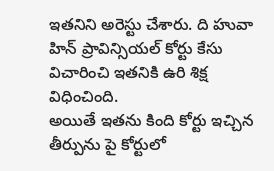ఇతనిని అరెస్టు చేశారు. ది హువా హిన్ ప్రావిన్సియల్ కోర్టు కేసు విచారించి ఇతనికి ఉరి శిక్ష విధించింది.
అయితే ఇతను కింది కోర్టు ఇచ్చిన తీర్పును పై కోర్టులో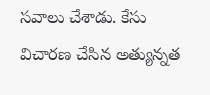సవాలు చేశాడు. కేసు విచారణ చేసిన అత్యున్నత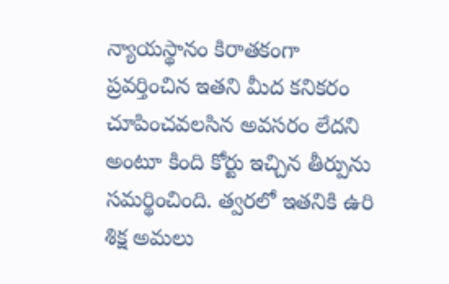న్యాయస్థానం కిరాతకంగా ప్రవర్తించిన ఇతని మీద కనికరం చూపించవలసిన అవసరం లేదని అంటూ కింది కోర్టు ఇచ్చిన తీర్పును సమర్థించింది. త్వరలో ఇతనికి ఉరి శిక్ష అమలు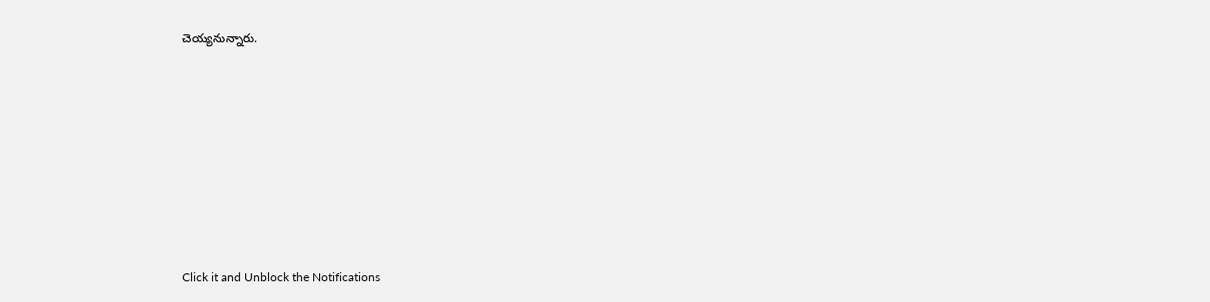చెయ్యనున్నారు.












Click it and Unblock the Notifications